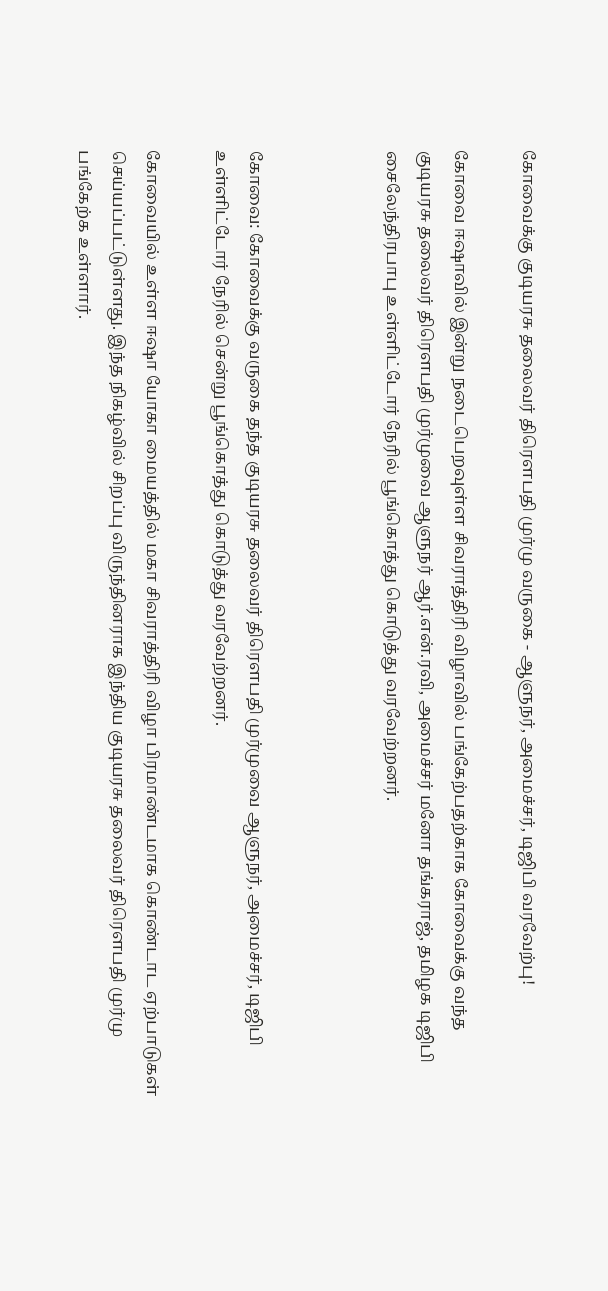கோவைக்கு குடியரசு தலைவர் திரௌபதி முர்மு வருகை - ஆளுநர், அமைச்சர், டிஜிபி வரவேற்பு!

கோவை ஈஷாவில் இன்று நடைபெறவுள்ள சிவராத்திரி விழாவில் பங்கேற்பதற்காக கோவைக்கு வந்த குடியரசு தலைவர் திரௌபதி முர்முவை ஆளுநர் ஆர்.என்.ரவி, அமைச்சர் மனோ தங்கராஜ், தமிழக டிஜிபி சைலேந்திரபாபு உள்ளிட்டோர் நேரில் பூங்கொத்து கொடுத்து வரவேற்றனர்.



கோவை: கோவைக்கு வருகை தந்த குடியரசு தலைவர் திரௌபதி முர்முவை ஆளுநர், அமைச்சர், டிஜிபி உள்ளிட்டோர் நேரில் சென்று பூங்கொத்து கொடுத்து வரவேற்றனர்.

கோவையில் உள்ள ஈஷா யோகா மையத்தில் மகா சிவராத்திரி விழா பிரமாண்டமாக கொண்டாட ஏற்பாடுகள் செய்யப்பட்டுள்ளது. இந்த நிகழ்வில் சிறப்பு விருந்தினராக இந்திய குடியரசு தலைவர் திரௌபதி முர்மு பங்கேற்க உள்ளார்.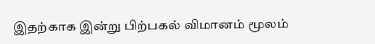இதற்காக இன்று பிற்பகல் விமானம் மூலம்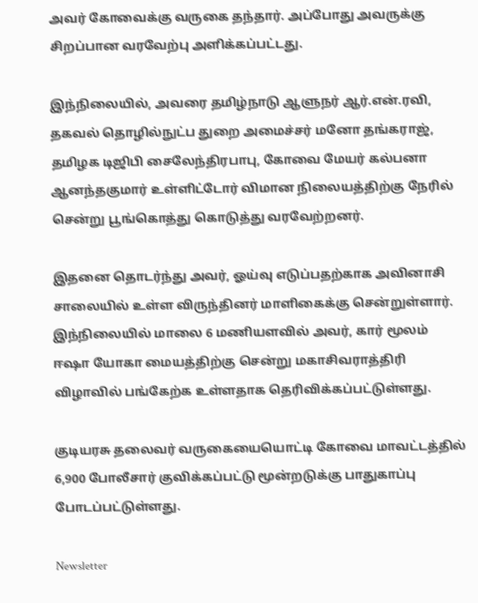அவர் கோவைக்கு வருகை தந்தார். அப்போது அவருக்கு சிறப்பான வரவேற்பு அளிக்கப்பட்டது.

இந்நிலையில், அவரை தமிழ்நாடு ஆளுநர் ஆர்.என்.ரவி, தகவல் தொழில்நுட்ப துறை அமைச்சர் மனோ தங்கராஜ், தமிழக டிஜிபி சைலேந்திரபாபு, கோவை மேயர் கல்பனா ஆனந்தகுமார் உள்ளிட்டோர் விமான நிலையத்திற்கு நேரில் சென்று பூங்கொத்து கொடுத்து வரவேற்றனர்.

இதனை தொடர்ந்து அவர், ஓய்வு எடுப்பதற்காக அவினாசி சாலையில் உள்ள விருந்தினர் மாளிகைக்கு சென்றுள்ளார். இந்நிலையில் மாலை 6 மணியளவில் அவர், கார் மூலம் ஈஷா யோகா மையத்திற்கு சென்று மகாசிவராத்திரி விழாவில் பங்கேற்க உள்ளதாக தெரிவிக்கப்பட்டுள்ளது.

குடியரசு தலைவர் வருகையையொட்டி கோவை மாவட்டத்தில் 6,900 போலீசார் குவிக்கப்பட்டு மூன்றடுக்கு பாதுகாப்பு போடப்பட்டுள்ளது.

Newsletter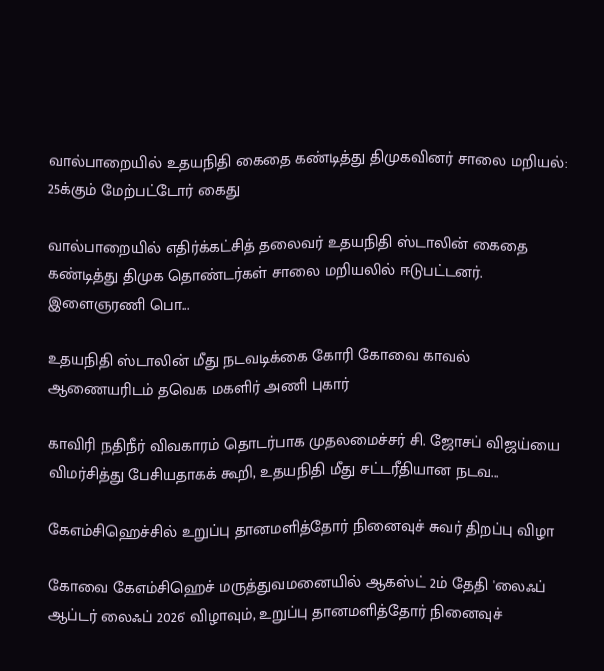வால்பாறையில் உதயநிதி கைதை கண்டித்து திமுகவினர் சாலை மறியல்: 25க்கும் மேற்பட்டோர் கைது

வால்பாறையில் எதிர்க்கட்சித் தலைவர் உதயநிதி ஸ்டாலின் கைதை கண்டித்து திமுக தொண்டர்கள் சாலை மறியலில் ஈடுபட்டனர். இளைஞரணி பொ...

உதயநிதி ஸ்டாலின் மீது நடவடிக்கை கோரி கோவை காவல் ஆணையரிடம் தவெக மகளிர் அணி புகார்

காவிரி நதிநீர் விவகாரம் தொடர்பாக முதலமைச்சர் சி. ஜோசப் விஜய்யை விமர்சித்து பேசியதாகக் கூறி, உதயநிதி மீது சட்டரீதியான நடவ...

கேஎம்சிஹெச்சில் உறுப்பு தானமளித்தோர் நினைவுச் சுவர் திறப்பு விழா

கோவை கேஎம்சிஹெச் மருத்துவமனையில் ஆகஸ்ட் 2ம் தேதி 'லைஃப் ஆப்டர் லைஃப் 2026' விழாவும், உறுப்பு தானமளித்தோர் நினைவுச்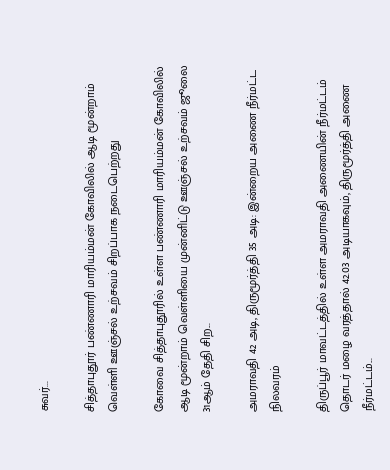சுவர்...

சித்தாபுதூர் பண்ணாரி மாரியம்மன் கோவிலில் ஆடி மூன்றாம் வெள்ளி ஊஞ்சல் உற்சவம் சிறப்பாக நடைபெற்றது

கோவை சித்தாபுதூரில் உள்ள பண்ணாரி மாரியம்மன் கோவிலில் ஆடி மூன்றாம் வெள்ளியை முன்னிட்டு ஊஞ்சல் உற்சவம் ஜூலை 31ஆம் தேதி சிற...

அமராவதி 42 அடி, திருமூர்த்தி 35 அடி: இன்றைய அணை நீர்மட்ட நிலவரம்

திருப்பூர் மாவட்டத்தில் உள்ள அமராவதி அணையின் நீர்மட்டம் தொடர் மழை வரத்தால் 42.03 அடியாகவும், திருமூர்த்தி அணை நீர்மட்டம்...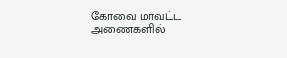கோவை மாவட்ட அணைகளில்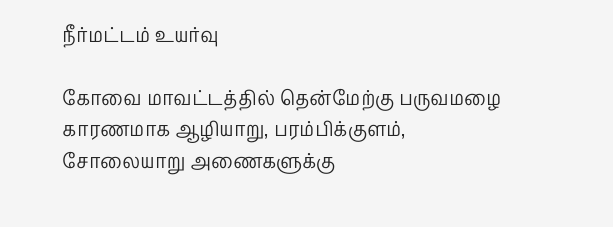நீர்மட்டம் உயர்வு

கோவை மாவட்டத்தில் தென்மேற்கு பருவமழை காரணமாக ஆழியாறு, பரம்பிக்குளம், சோலையாறு அணைகளுக்கு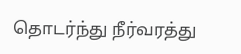தொடர்ந்து நீர்வரத்து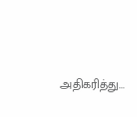அதிகரித்து...